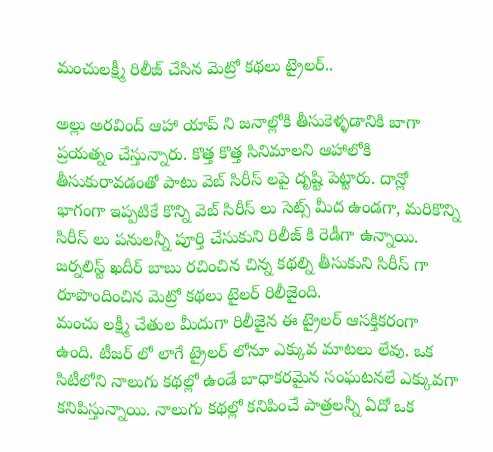మంచులక్ష్మీ రిలీజ్ చేసిన మెట్రో కథలు ట్రైలర్..

అల్లు అరవింద్ ఆహా యాప్ ని జనాల్లోకి తీసుకెళ్ళడానికి బాగా ప్రయత్నం చేస్తున్నారు. కొత్త కొత్త సినిమాలని ఆహాలోకి తీసుకురావడంతో పాటు వెబ్ సిరీస్ లపై దృష్టి పెట్టారు. దాన్లో భాగంగా ఇప్పటికే కొన్ని వెబ్ సిరీస్ లు సెట్స్ మీద ఉండగా, మరికొన్ని సిరీస్ లు పనులన్నీ పూర్తి చేసుకుని రిలీజ్ కి రెడీగా ఉన్నాయి. జర్నలిస్ట్ ఖదీర్ బాబు రచించిన చిన్న కథల్ని తీసుకుని సిరీస్ గా రూపొందించిన మెట్రో కథలు టైలర్ రిలీజైంది.
మంచు లక్ష్మీ చేతుల మీదుగా రిలీజైన ఈ ట్రైలర్ ఆసక్తికరంగా ఉంది. టీజర్ లో లాగే ట్రైలర్ లోనూ ఎక్కువ మాటలు లేవు. ఒక సిటీలోని నాలుగు కథల్లో ఉండే బాధాకరమైన సంఘటనలే ఎక్కువగా కనిపిస్తున్నాయి. నాలుగు కథల్లో కనిపించే పాత్రలన్నీ ఏదో ఒక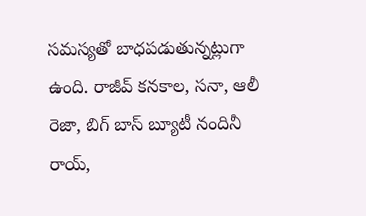సమస్యతో బాధపడుతున్నట్లుగా ఉంది. రాజీవ్ కనకాల, సనా, ఆలీ రెజా, బిగ్ బాస్ బ్యూటీ నందినీ రాయ్,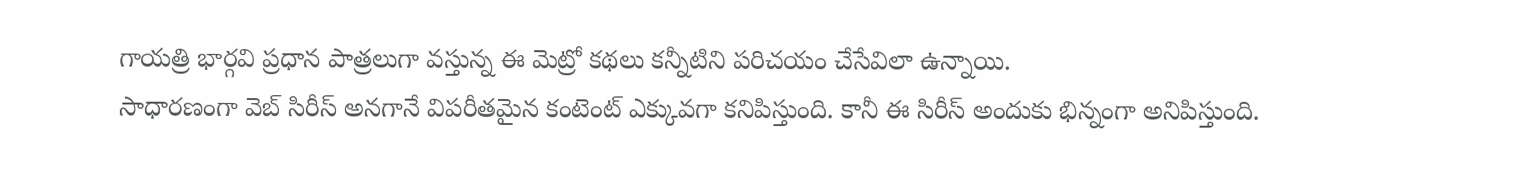గాయత్రి భార్గవి ప్రధాన పాత్రలుగా వస్తున్న ఈ మెట్రో కథలు కన్నీటిని పరిచయం చేసేవిలా ఉన్నాయి.
సాధారణంగా వెబ్ సిరీస్ అనగానే విపరీతమైన కంటెంట్ ఎక్కువగా కనిపిస్తుంది. కానీ ఈ సిరీస్ అందుకు భిన్నంగా అనిపిస్తుంది.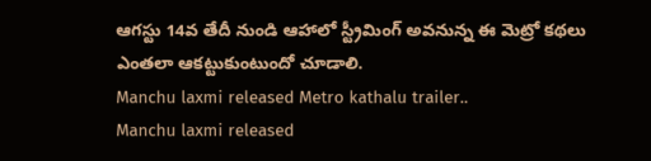ఆగస్టు 14వ తేదీ నుండి ఆహాలో స్ట్రీమింగ్ అవనున్న ఈ మెట్రో కథలు ఎంతలా ఆకట్టుకుంటుందో చూడాలి.
Manchu laxmi released Metro kathalu trailer..
Manchu laxmi released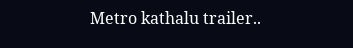Metro kathalu trailer..